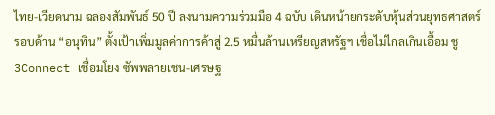ไทย-เวียดนาม ฉลองสัมพันธ์ 50 ปี ลงนามความร่วมมือ 4 ฉบับ เดินหน้ายกระดับหุ้นส่วนยุทธศาสตร์รอบด้าน “อนุทิน” ตั้งเป้าเพิ่มมูลค่าการค้าสู่ 2.5 หมื่นล้านเหรียญสหรัฐฯ เชื่อไม่ไกลเกินเอื้อม ชู 3Connect เชื่อมโยง ซัพพลายเชน-เศรษฐ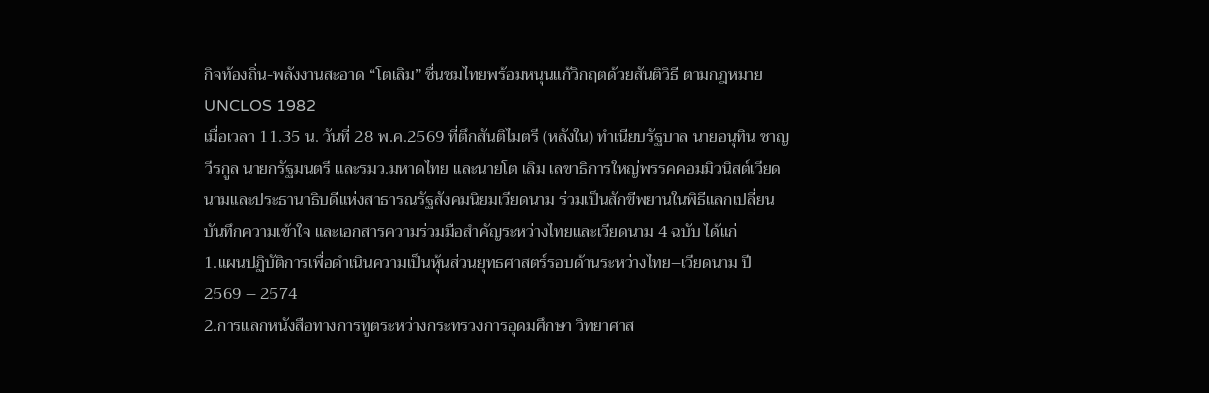กิจท้องถิ่น-พลังงานสะอาด “โตเลิม” ชื่นชมไทยพร้อมหนุนแก้วิกฤตด้วยสันติวิธี ตามกฎหมาย UNCLOS 1982
เมื่อเวลา 11.35 น. วันที่ 28 พ.ค.2569 ที่ตึกสันติไมตรี (หลังใน) ทำเนียบรัฐบาล นายอนุทิน ชาญวีรกูล นายกรัฐมนตรี และรมว.มหาดไทย และนายโต เลิม เลขาธิการใหญ่พรรคคอมมิวนิสต์เวียดนามและประธานาธิบดีแห่งสาธารณรัฐสังคมนิยมเวียดนาม ร่วมเป็นสักขีพยานในพิธีแลกเปลี่ยนบันทึกความเข้าใจ และเอกสารความร่วมมือสำคัญระหว่างไทยและเวียดนาม 4 ฉบับ ได้แก่
1.แผนปฏิบัติการเพื่อดำเนินความเป็นหุ้นส่วนยุทธศาสตร์รอบด้านระหว่างไทย–เวียดนาม ปี 2569 – 2574
2.การแลกหนังสือทางการทูตระหว่างกระทรวงการอุดมศึกษา วิทยาศาส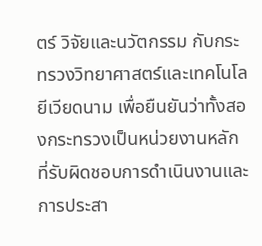ตร์ วิจัยและนวัตกรรม กับกระทรวงวิทยาศาสตร์และเทคโนโลยีเวียดนาม เพื่อยืนยันว่าทั้งสองกระทรวงเป็นหน่วยงานหลักที่รับผิดชอบการดำเนินงานและการประสา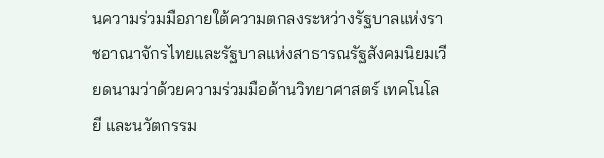นความร่วมมือภายใต้ความตกลงระหว่างรัฐบาลแห่งราชอาณาจักรไทยและรัฐบาลแห่งสาธารณรัฐสังคมนิยมเวียดนามว่าด้วยความร่วมมือด้านวิทยาศาสตร์ เทคโนโลยี และนวัตกรรม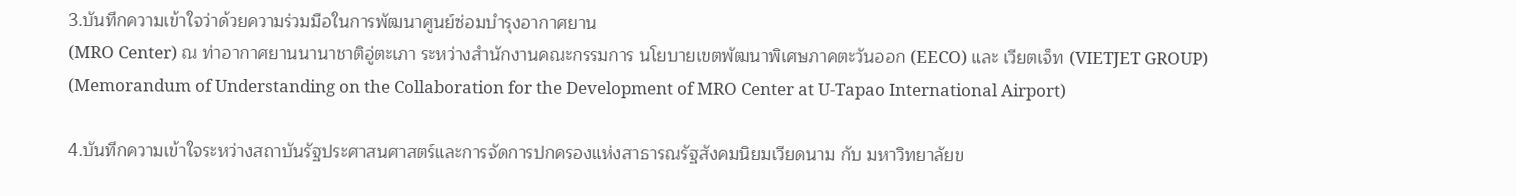3.บันทึกความเข้าใจว่าด้วยความร่วมมือในการพัฒนาศูนย์ซ่อมบำรุงอากาศยาน
(MRO Center) ณ ท่าอากาศยานนานาชาติอู่ตะเภา ระหว่างสำนักงานคณะกรรมการ นโยบายเขตพัฒนาพิเศษภาคตะวันออก (EECO) และ เวียตเจ็ท (VIETJET GROUP) (Memorandum of Understanding on the Collaboration for the Development of MRO Center at U-Tapao International Airport)

4.บันทึกความเข้าใจระหว่างสถาบันรัฐประศาสนศาสตร์และการจัดการปกครองแห่งสาธารณรัฐสังคมนิยมเวียดนาม กับ มหาวิทยาลัยข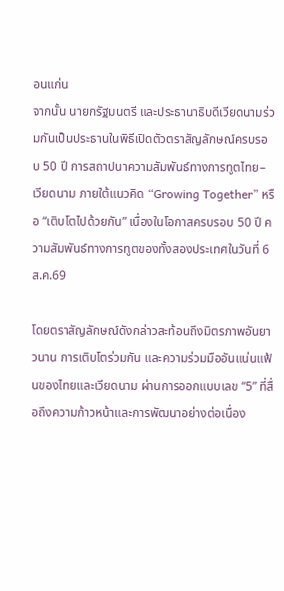อนแก่น
จากนั้น นายกรัฐมนตรี และประธานาธิบดีเวียดนามร่วมกันเป็นประธานในพิธีเปิดตัวตราสัญลักษณ์ครบรอบ 50 ปี การสถาปนาความสัมพันธ์ทางการทูตไทย–เวียดนาม ภายใต้แนวคิด “Growing Together” หรือ “เติบโตไปด้วยกัน” เนื่องในโอกาสครบรอบ 50 ปี ความสัมพันธ์ทางการทูตของทั้งสองประเทศในวันที่ 6 ส.ค.69

โดยตราสัญลักษณ์ดังกล่าวสะท้อนถึงมิตรภาพอันยาวนาน การเติบโตร่วมกัน และความร่วมมืออันแน่นแฟ้นของไทยและเวียดนาม ผ่านการออกแบบเลข “5” ที่สื่อถึงความก้าวหน้าและการพัฒนาอย่างต่อเนื่อง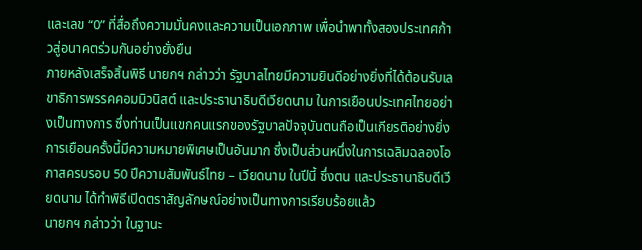และเลข “0” ที่สื่อถึงความมั่นคงและความเป็นเอกภาพ เพื่อนำพาทั้งสองประเทศก้าวสู่อนาคตร่วมกันอย่างยั่งยืน
ภายหลังเสร็จสิ้นพิธี นายกฯ กล่าวว่า รัฐบาลไทยมีความยินดีอย่างยิ่งที่ได้ต้อนรับเลขาธิการพรรคคอมมิวนิสต์ และประธานาธิบดีเวียดนาม ในการเยือนประเทศไทยอย่างเป็นทางการ ซึ่งท่านเป็นแขกคนแรกของรัฐบาลปัจจุบันตนถือเป็นเกียรติอย่างยิ่ง
การเยือนครั้งนี้มีความหมายพิเศษเป็นอันมาก ซึ่งเป็นส่วนหนึ่งในการเฉลิมฉลองโอกาสครบรอบ 50 ปีความสัมพันธ์ไทย – เวียดนาม ในปีนี้ ซึ่งตน และประธานาธิบดีเวียดนาม ได้ทำพิธีเปิดตราสัญลักษณ์อย่างเป็นทางการเรียบร้อยแล้ว
นายกฯ กล่าวว่า ในฐานะ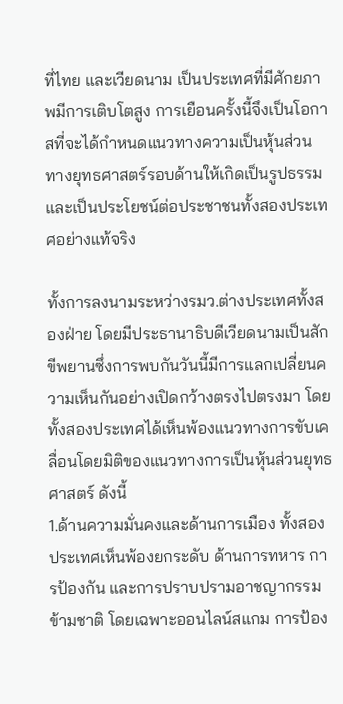ที่ไทย และเวียดนาม เป็นประเทศที่มีศักยภาพมีการเติบโตสูง การเยือนครั้งนี้จึงเป็นโอกาสที่จะได้กำหนดแนวทางความเป็นหุ้นส่วนทางยุทธศาสตร์รอบด้านให้เกิดเป็นรูปธรรม และเป็นประโยชน์ต่อประชาชนทั้งสองประเทศอย่างแท้จริง

ทั้งการลงนามระหว่างรมว.ต่างประเทศทั้งสองฝ่าย โดยมีประธานาธิบดีเวียดนามเป็นสักขีพยานซึ่งการพบกันวันนี้มีการแลกเปลี่ยนความเห็นกันอย่างเปิดกว้างตรงไปตรงมา โดยทั้งสองประเทศได้เห็นพ้องแนวทางการขับเคลื่อนโดยมิติของแนวทางการเป็นหุ้นส่วนยุทธศาสตร์ ดังนี้
1.ด้านความมั่นคงและด้านการเมือง ทั้งสองประเทศเห็นพ้องยกระดับ ด้านการทหาร การป้องกัน และการปราบปรามอาชญากรรมข้ามชาติ โดยเฉพาะออนไลน์สแกม การป้อง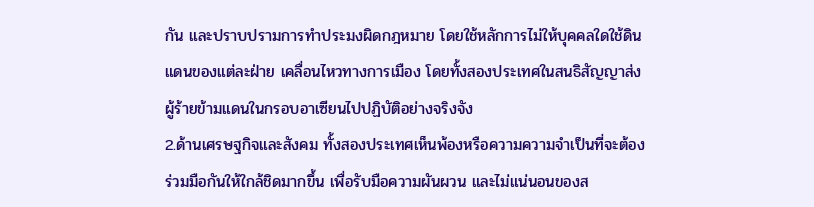กัน และปราบปรามการทำประมงผิดกฎหมาย โดยใช้หลักการไม่ให้บุคคลใดใช้ดินแดนของแต่ละฝ่าย เคลื่อนไหวทางการเมือง โดยทั้งสองประเทศในสนธิสัญญาส่งผู้ร้ายข้ามแดนในกรอบอาเซียนไปปฏิบัติอย่างจริงจัง
2.ด้านเศรษฐกิจและสังคม ทั้งสองประเทศเห็นพ้องหรือความความจำเป็นที่จะต้องร่วมมือกันให้ใกล้ชิดมากขึ้น เพื่อรับมือความผันผวน และไม่แน่นอนของส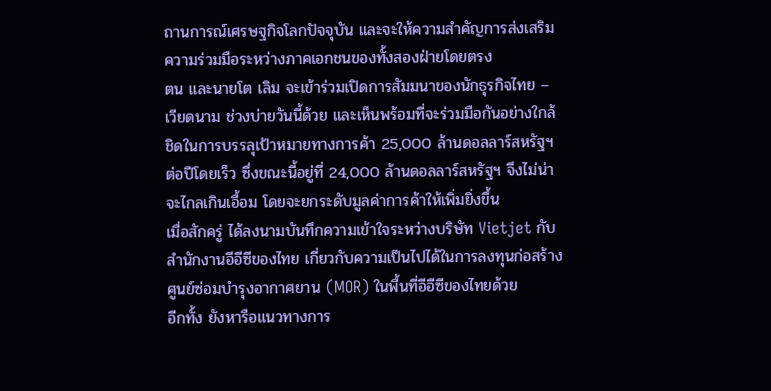ถานการณ์เศรษฐกิจโลกปัจจุบัน และจะให้ความสำคัญการส่งเสริมความร่วมมือระหว่างภาคเอกชนของทั้งสองฝ่ายโดยตรง
ตน และนายโต เลิม จะเข้าร่วมเปิดการสัมมนาของนักธุรกิจไทย – เวียดนาม ช่วงบ่ายวันนี้ด้วย และเห็นพร้อมที่จะร่วมมือกันอย่างใกล้ชิดในการบรรลุเป้าหมายทางการค้า 25,000 ล้านดอลลาร์สหรัฐฯ ต่อปีโดยเร็ว ซึ่งขณะนี้อยู่ที่ 24,000 ล้านดอลลาร์สหรัฐฯ จึงไม่น่าจะไกลเกินเอื้อม โดยจะยกระดับมูลค่าการค้าให้เพิ่มยิ่งขึ้น
เมื่อสักครู่ ได้ลงนามบันทึกความเข้าใจระหว่างบริษัท Vietjet กับสำนักงานอีอีซีของไทย เกี่ยวกับความเป็นไปได้ในการลงทุนก่อสร้างศูนย์ซ่อมบำรุงอากาศยาน (MOR) ในพื้นที่อีอีซีของไทยด้วย
อีกทั้ง ยังหารือแนวทางการ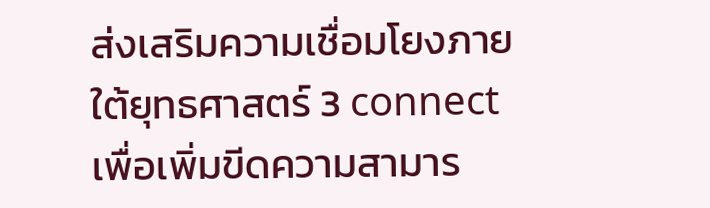ส่งเสริมความเชื่อมโยงภายใต้ยุทธศาสตร์ 3 connect เพื่อเพิ่มขีดความสามาร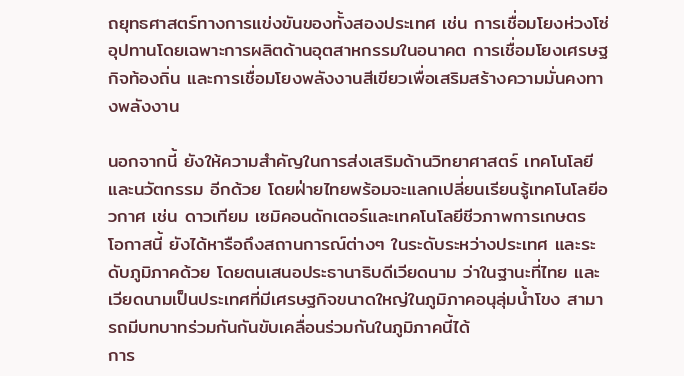ถยุทธศาสตร์ทางการแข่งขันของทั้งสองประเทศ เช่น การเชื่อมโยงห่วงโซ่อุปทานโดยเฉพาะการผลิตด้านอุตสาหกรรมในอนาคต การเชื่อมโยงเศรษฐกิจท้องถิ่น และการเชื่อมโยงพลังงานสีเขียวเพื่อเสริมสร้างความมั่นคงทางพลังงาน

นอกจากนี้ ยังให้ความสำคัญในการส่งเสริมด้านวิทยาศาสตร์ เทคโนโลยี และนวัตกรรม อีกด้วย โดยฝ่ายไทยพร้อมจะแลกเปลี่ยนเรียนรู้เทคโนโลยีอวกาศ เช่น ดาวเทียม เซมิคอนดักเตอร์และเทคโนโลยีชีวภาพการเกษตร
โอกาสนี้ ยังได้หารือถึงสถานการณ์ต่างๆ ในระดับระหว่างประเทศ และระดับภูมิภาคด้วย โดยตนเสนอประธานาธิบดีเวียดนาม ว่าในฐานะที่ไทย และเวียดนามเป็นประเทศที่มีเศรษฐกิจขนาดใหญ่ในภูมิภาคอนุลุ่มน้ำโขง สามารถมีบทบาทร่วมกันกันขับเคลื่อนร่วมกันในภูมิภาคนี้ได้
การ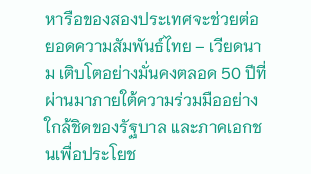หารือของสองประเทศจะช่วยต่อยอดความสัมพันธ์ไทย – เวียดนาม เติบโตอย่างมั่นคงตลอด 50 ปีที่ผ่านมาภายใต้ความร่วมมืออย่างใกล้ชิดของรัฐบาล และภาคเอกชนเพื่อประโยช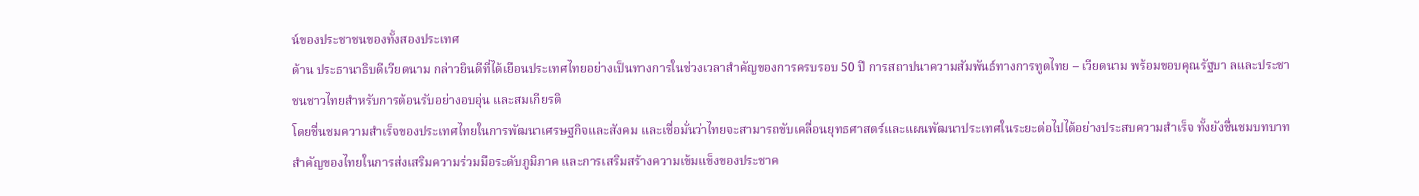น์ของประชาชนของทั้งสองประเทศ
ด้าน ประธานาธิบดีเวียดนาม กล่าวยินดีที่ได้เยือนประเทศไทยอย่างเป็นทางการในช่วงเวลาสำคัญของการครบรอบ 50 ปี การสถาปนาความสัมพันธ์ทางการทูตไทย – เวียดนาม พร้อมขอบคุณรัฐบา ลและประชาชนชาวไทยสำหรับการต้อนรับอย่างอบอุ่น และสมเกียรติ
โดยชื่นชมความสำเร็จของประเทศไทยในการพัฒนาเศรษฐกิจและสังคม และเชื่อมั่นว่าไทยจะสามารถขับเคลื่อนยุทธศาสตร์และแผนพัฒนาประเทศในระยะต่อไปได้อย่างประสบความสำเร็จ ทั้งยังชื่นชมบทบาทสำคัญของไทยในการส่งเสริมความร่วมมือระดับภูมิภาค และการเสริมสร้างความเข้มแข็งของประชาค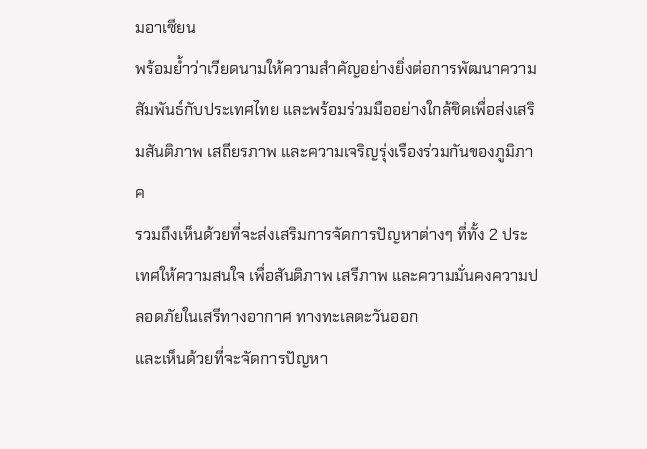มอาเซียน
พร้อมย้ำว่าเวียดนามให้ความสำคัญอย่างยิ่งต่อการพัฒนาความสัมพันธ์กับประเทศไทย และพร้อมร่วมมืออย่างใกล้ชิดเพื่อส่งเสริมสันติภาพ เสถียรภาพ และความเจริญรุ่งเรืองร่วมกันของภูมิภาค
รวมถึงเห็นด้วยที่จะส่งเสริมการจัดการปัญหาต่างๆ ที่ทั้ง 2 ประเทศให้ความสนใจ เพื่อสันติภาพ เสรีภาพ และความมั่นคงความปลอดภัยในเสรีทางอากาศ ทางทะเลตะวันออก
และเห็นด้วยที่จะจัดการปัญหา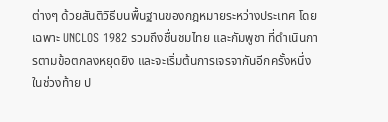ต่างๆ ด้วยสันติวิธีบนพื้นฐานของกฎหมายระหว่างประเทศ โดยเฉพาะ UNCLOS 1982 รวมถึงชื่นชมไทย และกัมพูชา ที่ดำเนินการตามข้อตกลงหยุดยิง และจะเริ่มต้นการเจรจากันอีกครั้งหนึ่ง
ในช่วงท้าย ป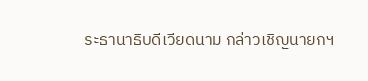ระธานาธิบดีเวียดนาม กล่าวเชิญนายกฯ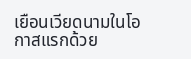เยือนเวียดนามในโอกาสแรกด้วย